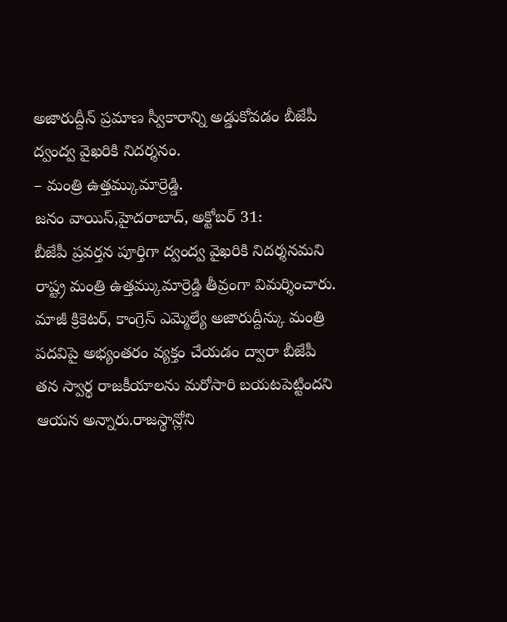అజారుద్దీన్ ప్రమాణ స్వీకారాన్ని అడ్డుకోవడం బీజేపీ ద్వంద్వ వైఖరికి నిదర్శనం.
– మంత్రి ఉత్తమ్కుమార్రెడ్డి.
జనం వాయిస్,హైదరాబాద్, అక్టోబర్ 31:
బీజేపీ ప్రవర్తన పూర్తిగా ద్వంద్వ వైఖరికి నిదర్శనమని రాష్ట్ర మంత్రి ఉత్తమ్కుమార్రెడ్డి తీవ్రంగా విమర్శించారు. మాజీ క్రికెటర్, కాంగ్రెస్ ఎమ్మెల్యే అజారుద్దీన్కు మంత్రి పదవిపై అభ్యంతరం వ్యక్తం చేయడం ద్వారా బీజేపీ తన స్వార్థ రాజకీయాలను మరోసారి బయటపెట్టిందని ఆయన అన్నారు.రాజస్థాన్లోని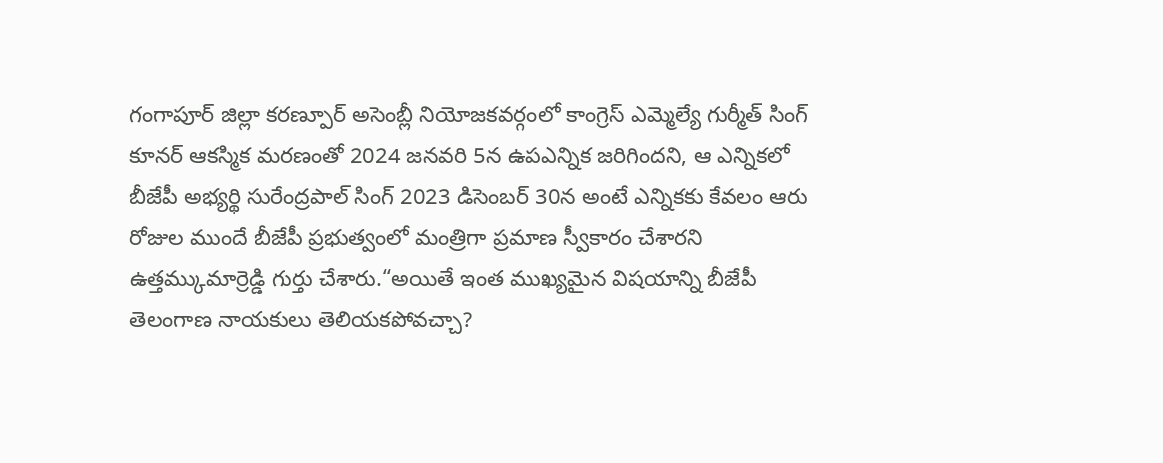గంగాపూర్ జిల్లా కరణ్పూర్ అసెంబ్లీ నియోజకవర్గంలో కాంగ్రెస్ ఎమ్మెల్యే గుర్మీత్ సింగ్ కూనర్ ఆకస్మిక మరణంతో 2024 జనవరి 5న ఉపఎన్నిక జరిగిందని, ఆ ఎన్నికలో బీజేపీ అభ్యర్థి సురేంద్రపాల్ సింగ్ 2023 డిసెంబర్ 30న అంటే ఎన్నికకు కేవలం ఆరు రోజుల ముందే బీజేపీ ప్రభుత్వంలో మంత్రిగా ప్రమాణ స్వీకారం చేశారని ఉత్తమ్కుమార్రెడ్డి గుర్తు చేశారు.“అయితే ఇంత ముఖ్యమైన విషయాన్ని బీజేపీ తెలంగాణ నాయకులు తెలియకపోవచ్చా?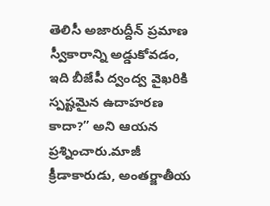తెలిసీ అజారుద్దీన్ ప్రమాణ స్వీకారాన్ని అడ్డుకోవడం, ఇది బీజేపీ ద్వంద్వ వైఖరికి స్పష్టమైన ఉదాహరణ కాదా?” అని ఆయన ప్రశ్నించారు.మాజీ క్రీడాకారుడు, అంతర్జాతీయ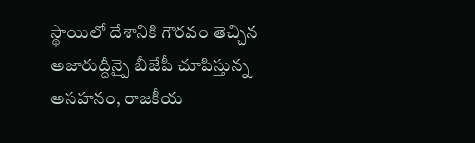స్థాయిలో దేశానికి గౌరవం తెచ్చిన అజారుద్దీన్పై బీజేపీ చూపిస్తున్న అసహనం, రాజకీయ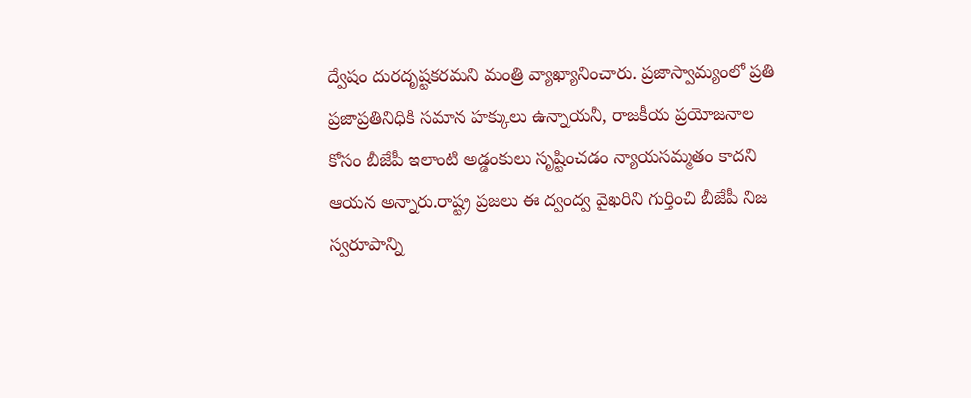ద్వేషం దురదృష్టకరమని మంత్రి వ్యాఖ్యానించారు. ప్రజాస్వామ్యంలో ప్రతి ప్రజాప్రతినిధికి సమాన హక్కులు ఉన్నాయనీ, రాజకీయ ప్రయోజనాల కోసం బీజేపీ ఇలాంటి అడ్డంకులు సృష్టించడం న్యాయసమ్మతం కాదని ఆయన అన్నారు.రాష్ట్ర ప్రజలు ఈ ద్వంద్వ వైఖరిని గుర్తించి బీజేపీ నిజ స్వరూపాన్ని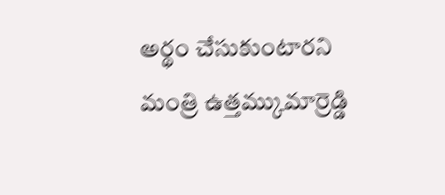అర్థం చేసుకుంటారని మంత్రి ఉత్తమ్కుమార్రెడ్డి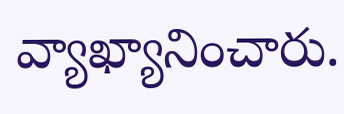వ్యాఖ్యానించారు.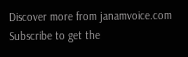Discover more from janamvoice.com
Subscribe to get the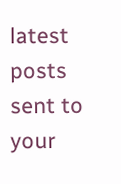latest posts sent to your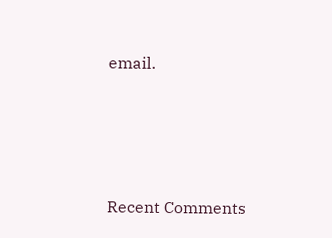email.





Recent Comments